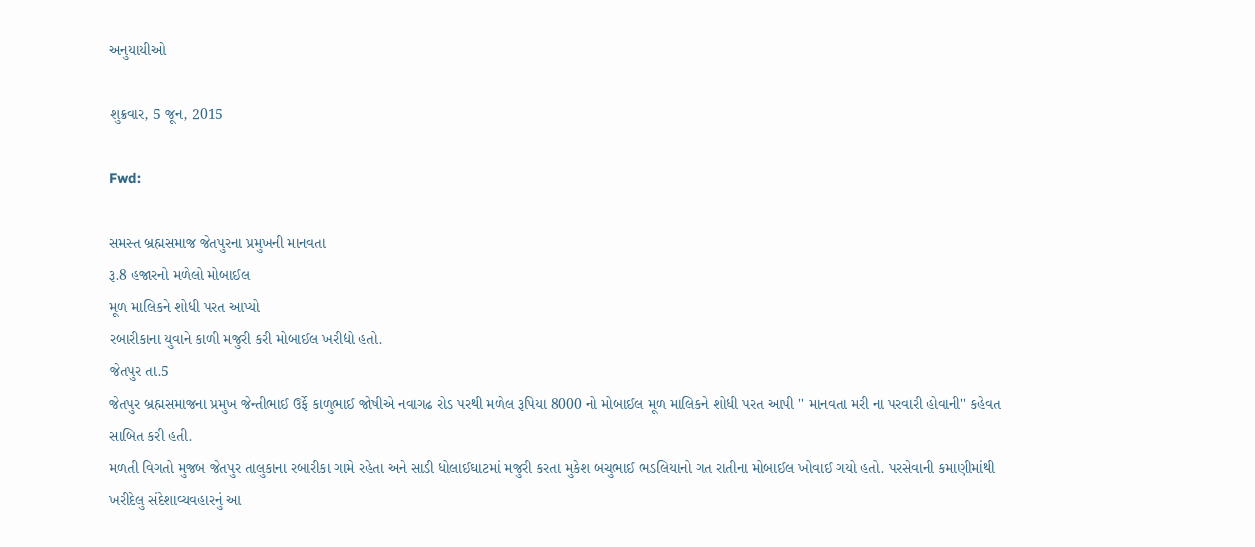અનુયાયીઓ

શુક્રવાર, 5 જૂન, 2015

Fwd:

સમસ્ત બ્રહ્મસમાજ જેતપુરના પ્રમુખની માનવતા
રૂ.8 હજારનો મળેલો મોબાઈલ
મૂળ માલિકને શોધી પરત આપ્યો
રબારીકાના યુવાને કાળી મજુરી કરી મોબાઈલ ખરીદ્યો હતો.
જેતપુર તા.5
જેતપુર બ્રહ્મસમાજના પ્રમુખ જેન્તીભાઈ ઉર્ફે કાળુભાઈ જોષીએ નવાગઢ રોડ પરથી મળેલ રૂપિયા 8000 નો મોબાઈલ મૂળ માલિકને શોધી પરત આપી '' માનવતા મરી ના પરવારી હોવાની'' કહેવત સાબિત કરી હતી.
મળતી વિગતો મુજબ જેતપુર તાલુકાના રબારીકા ગામે રહેતા અને સાડી ધોલાઈઘાટમાં મજુરી કરતા મુકેશ બચુભાઈ ભડલિયાનો ગત રાતીના મોબાઈલ ખોવાઈ ગયો હતો. પરસેવાની કમાણીમાંથી ખરીદેલુ સંદેશાવ્યવહારનું આ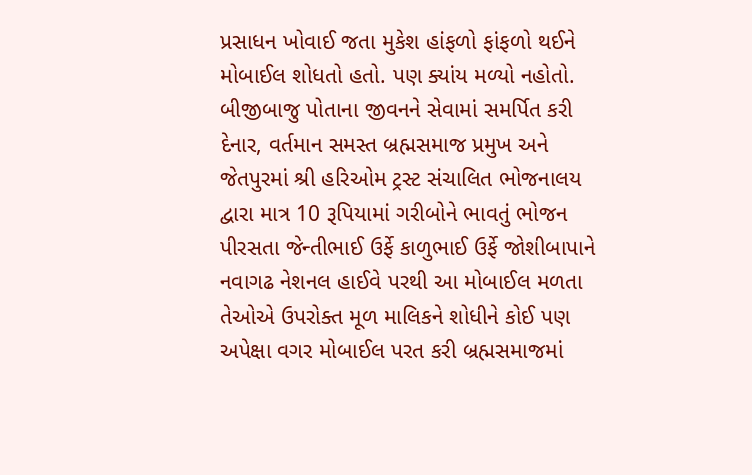પ્રસાધન ખોવાઈ જતા મુકેશ હાંફળો ફાંફળો થઈને મોબાઈલ શોધતો હતો. પણ ક્યાંય મળ્યો નહોતો.
બીજીબાજુ પોતાના જીવનને સેવામાં સમર્પિત કરી દેનાર, વર્તમાન સમસ્ત બ્રહ્મસમાજ પ્રમુખ અને જેતપુરમાં શ્રી હરિઓમ ટ્રસ્ટ સંચાલિત ભોજનાલય દ્વારા માત્ર 10 રૂપિયામાં ગરીબોને ભાવતું ભોજન પીરસતા જેન્તીભાઈ ઉર્ફે કાળુભાઈ ઉર્ફે જોશીબાપાને નવાગઢ નેશનલ હાઈવે પરથી આ મોબાઈલ મળતા તેઓએ ઉપરોક્ત મૂળ માલિકને શોધીને કોઈ પણ અપેક્ષા વગર મોબાઈલ પરત કરી બ્રહ્મસમાજમાં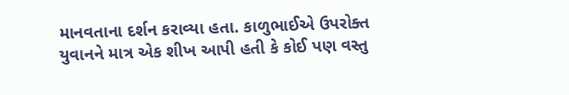માનવતાના દર્શન કરાવ્યા હતા. કાળુભાઈએ ઉપરોક્ત યુવાનને માત્ર એક શીખ આપી હતી કે કોઈ પણ વસ્તુ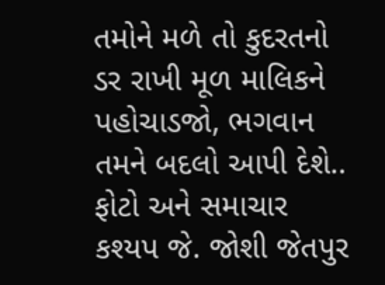તમોને મળે તો કુદરતનો ડર રાખી મૂળ માલિકને પહોચાડજો, ભગવાન તમને બદલો આપી દેશે..
ફોટો અને સમાચાર કશ્યપ જે. જોશી જેતપુર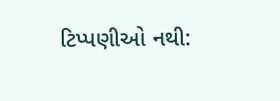ટિપ્પણીઓ નથી: